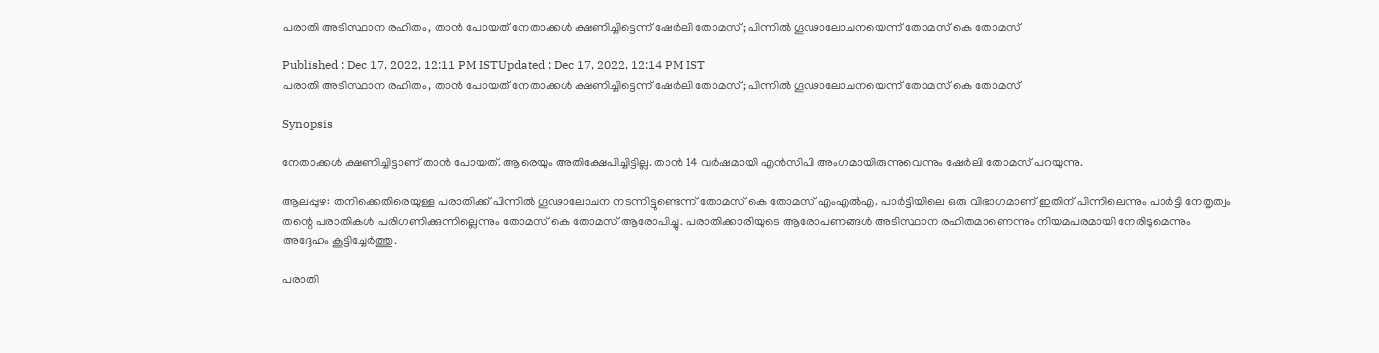പരാതി അടിസ്ഥാന രഹിതം, താൻ പോയത് നേതാക്കൾ ക്ഷണിച്ചിട്ടെന്ന് ഷേർലി തോമസ്; പിന്നിൽ ഗൂഢാലോചനയെന്ന് തോമസ് കെ തോമസ്

Published : Dec 17, 2022, 12:11 PM ISTUpdated : Dec 17, 2022, 12:14 PM IST
പരാതി അടിസ്ഥാന രഹിതം, താൻ പോയത് നേതാക്കൾ ക്ഷണിച്ചിട്ടെന്ന് ഷേർലി തോമസ്; പിന്നിൽ ഗൂഢാലോചനയെന്ന് തോമസ് കെ തോമസ്

Synopsis

നേതാക്കൾ ക്ഷണിച്ചിട്ടാണ് താൻ പോയത്. ആരെയും അതിക്ഷേപിച്ചിട്ടില്ല. താൻ 14 വർഷമായി എന്‍സിപി അംഗമായിരുന്നുവെന്നും ഷേർലി തോമസ് പറയുന്നു.

ആലപ്പുഴ: തനിക്കെതിരെയുള്ള പരാതിക്ക് പിന്നിൽ ഗൂഢാലോചന നടന്നിട്ടുണ്ടെന്ന് തോമസ് കെ തോമസ് എംഎല്‍എ. പാർട്ടിയിലെ ഒരു വിഭാഗമാണ് ഇതിന് പിന്നിലെന്നും പാർട്ടി നേതൃത്വം തന്റെ പരാതികൾ പരിഗണിക്കുന്നില്ലെന്നും തോമസ് കെ തോമസ് ആരോപിച്ചു. പരാതിക്കാരിയുടെ ആരോപണങ്ങൾ അടിസ്ഥാന രഹിതമാണെന്നും നിയമപരമായി നേരിടുമെന്നും അദ്ദേഹം കൂട്ടിച്ചേര്‍ത്തു.

പരാതി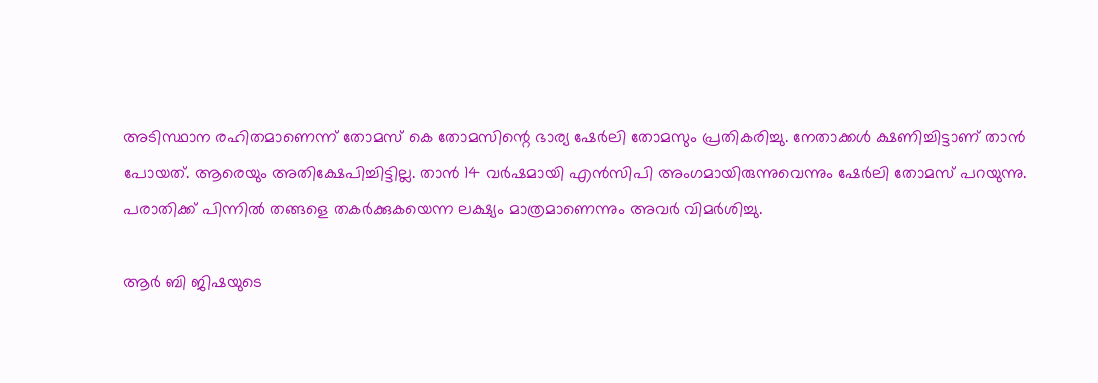അടിസ്ഥാന രഹിതമാണെന്ന് തോമസ് കെ തോമസിന്റെ ഭാര്യ ഷേർലി തോമസും പ്രതികരിച്ചു. നേതാക്കൾ ക്ഷണിച്ചിട്ടാണ് താൻ പോയത്. ആരെയും അതിക്ഷേപിച്ചിട്ടില്ല. താൻ 14 വർഷമായി എന്‍സിപി അംഗമായിരുന്നുവെന്നും ഷേർലി തോമസ് പറയുന്നു. പരാതിക്ക് പിന്നിൽ തങ്ങളെ തകർക്കുകയെന്ന ലക്ഷ്യം മാത്രമാണെന്നും അവര്‍ വിമര്‍ശിച്ചു.

ആർ ബി ജിഷയുടെ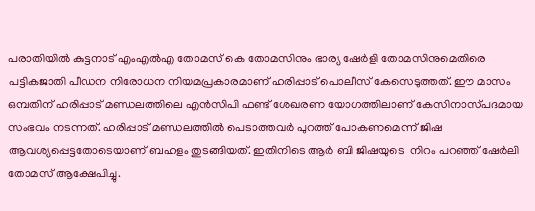പരാതിയില്‍ കുട്ടനാട് എംഎല്‍എ തോമസ് കെ തോമസിനും ഭാര്യ ഷേർളി തോമസിനുമെതിരെ പട്ടികജാതി പീഡന നിരോധന നിയമപ്രകാരമാണ് ഹരിപ്പാട് പൊലീസ് കേസെടുത്തത്. ഈ മാസം ഒമ്പതിന് ഹരിപ്പാട് മണ്ഡലത്തിലെ എൻസിപി ഫണ്ട് ശേഖരണ യോഗത്തിലാണ് കേസിനാസ്‍പദമായ സംഭവം നടന്നത്. ഹരിപ്പാട് മണ്ഡലത്തില്‍ പെടാത്തവര്‍ പുറത്ത് പോകണമെന്ന് ജിഷ ആവശ്യപ്പെട്ടതോടെയാണ് ബഹളം തുടങ്ങിയത്. ഇതിനിടെ ആർ ബി ജിഷയുടെ  നിറം പറഞ്ഞ് ഷേർലി തോമസ് ആക്ഷേപിച്ചു.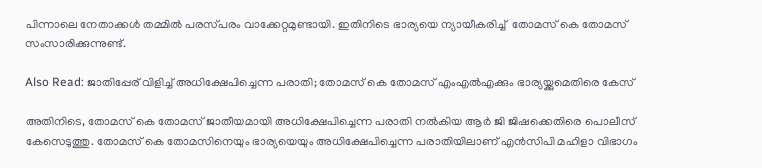പിന്നാലെ നേതാക്കൾ തമ്മിൽ പരസ്‍പരം വാക്കേറ്റമുണ്ടായി. ഇതിനിടെ ഭാര്യയെ ന്യായീകരിച്ച്  തോമസ് കെ തോമസ്  സംസാരിക്കുന്നുണ്ട്.

Also Read: ജാതിപ്പേര് വിളിച്ച് അധിക്ഷേപിച്ചെന്ന പരാതി; തോമസ് കെ തോമസ് എംഎൽഎക്കും ഭാര്യയ്ക്കുമെതിരെ കേസ്

അതിനിടെ, തോമസ് കെ തോമസ് ജാതീയമായി അധിക്ഷേപിച്ചെന്ന പരാതി നൽകിയ ആർ ജി ജിഷക്കെതിരെ പൊലീസ് കേസെടുത്തു. തോമസ് കെ തോമസിനെയും ഭാര്യയെയും അധിക്ഷേപിച്ചെന്ന പരാതിയിലാണ് എന്‍സിപി മഹിളാ വിഭാഗം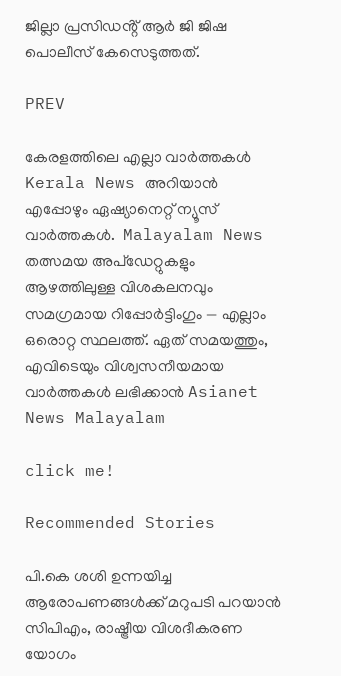ജില്ലാ പ്രസിഡൻ്റ് ആർ ജി ജിഷ പൊലീസ് കേസെടുത്തത്.

PREV

കേരളത്തിലെ എല്ലാ വാർത്തകൾ Kerala News അറിയാൻ  എപ്പോഴും ഏഷ്യാനെറ്റ് ന്യൂസ് വാർത്തകൾ.  Malayalam News   തത്സമയ അപ്‌ഡേറ്റുകളും ആഴത്തിലുള്ള വിശകലനവും സമഗ്രമായ റിപ്പോർട്ടിംഗും — എല്ലാം ഒരൊറ്റ സ്ഥലത്ത്. ഏത് സമയത്തും, എവിടെയും വിശ്വസനീയമായ വാർത്തകൾ ലഭിക്കാൻ Asianet News Malayalam

click me!

Recommended Stories

പി.കെ ശശി ഉന്നയിച്ച ആരോപണങ്ങൾക്ക് മറുപടി പറയാൻ സിപിഎം, രാഷ്ട്രീയ വിശദീകരണ യോഗം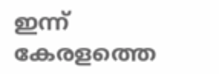ഇന്ന്
കേരളത്തെ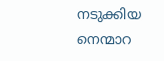നടുക്കിയ നെന്മാറ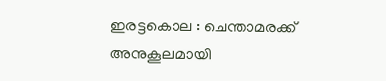ഇരട്ടകൊല : ചെന്താമരക്ക് അനുകൂലമായി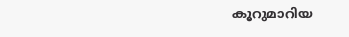കൂറുമാറിയ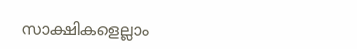സാക്ഷികളെല്ലാം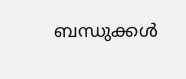ബന്ധുക്കൾ